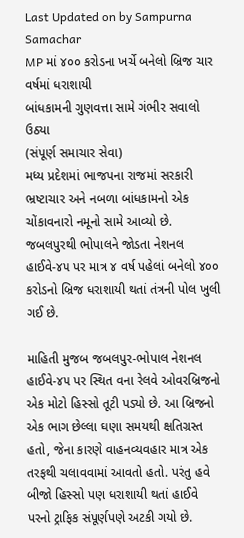Last Updated on by Sampurna Samachar
MP માં ૪૦૦ કરોડના ખર્ચે બનેલો બ્રિજ ચાર વર્ષમાં ધરાશાયી
બાંધકામની ગુણવત્તા સામે ગંભીર સવાલો ઉઠ્યા
(સંપૂર્ણ સમાચાર સેવા)
મધ્ય પ્રદેશમાં ભાજપના રાજમાં સરકારી ભ્રષ્ટાચાર અને નબળા બાંધકામનો એક ચોંકાવનારો નમૂનો સામે આવ્યો છે. જબલપુરથી ભોપાલને જોડતા નેશનલ હાઈવે-૪૫ પર માત્ર ૪ વર્ષ પહેલાં બનેલો ૪૦૦ કરોડનો બ્રિજ ધરાશાયી થતાં તંત્રની પોલ ખુલી ગઈ છે.

માહિતી મુજબ જબલપુર-ભોપાલ નેશનલ હાઈવે-૪૫ પર સ્થિત વના રેલવે ઓવરબ્રિજનો એક મોટો હિસ્સો તૂટી પડ્યો છે. આ બ્રિજનો એક ભાગ છેલ્લા ઘણા સમયથી ક્ષતિગ્રસ્ત હતો, જેના કારણે વાહનવ્યવહાર માત્ર એક તરફથી ચલાવવામાં આવતો હતો. પરંતુ હવે બીજો હિસ્સો પણ ધરાશાયી થતાં હાઈવે પરનો ટ્રાફિક સંપૂર્ણપણે અટકી ગયો છે.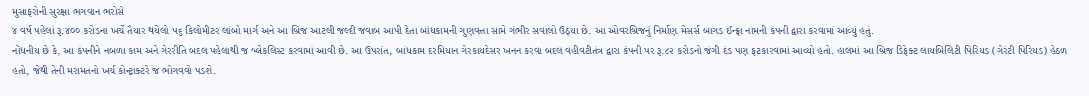મુસાફરોની સુરક્ષા ભગવાન ભરોસે
૪ વર્ષ પહેલાં રૂ.૪૦૦ કરોડના ખર્ચે તૈયાર થયેલો ૫૬ કિલોમીટર લાંબો માર્ગ અને આ બ્રિજ આટલી જલ્દી જવાબ આપી દેતા બાંધકામની ગુણવત્તા સામે ગંભીર સવાલો ઉઠ્યા છે. આ ઓવરબ્રિજનું નિર્માણ મેસર્સ બાગડ ઈન્ફ્રા નામની કંપની દ્વારા કરવામાં આવ્યું હતું.
નોંધનીય છે કે, આ કંપનીને નબળા કામ અને ગેરરીતિ બદલ પહેલાથી જ બ્લેકલિસ્ટ કરવામાં આવી છે. આ ઉપરાંત, બાંધકામ દરમિયાન ગેરકાયદેસર ખનન કરવા બદલ વહીવટીતંત્ર દ્વારા કંપની પર રૂ.૮૨ કરોડનો જંગી દંડ પણ ફટકારવામાં આવ્યો હતો. હાલમાં આ બ્રિજ ડિફેક્ટ લાયબિલિટી પિરિયડ (ગેરંટી પિરિયડ) હેઠળ હતો, જેથી તેની મરામતનો ખર્ચ કોન્ટ્રાક્ટરે જ ભોગવવો પડશે.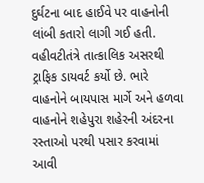દુર્ઘટના બાદ હાઈવે પર વાહનોની લાંબી કતારો લાગી ગઈ હતી. વહીવટીતંત્રે તાત્કાલિક અસરથી ટ્રાફિક ડાયવર્ટ કર્યો છે. ભારે વાહનોને બાયપાસ માર્ગે અને હળવા વાહનોને શહેપુરા શહેરની અંદરના રસ્તાઓ પરથી પસાર કરવામાં આવી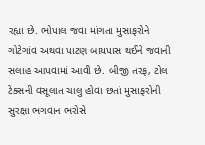રહ્યા છે. ભોપાલ જવા માંગતા મુસાફરોને ગોટેગાંવ અથવા પાટણ બાયપાસ થઈને જવાની સલાહ આપવામાં આવી છે. બીજી તરફ, ટોલ ટેક્સની વસૂલાત ચાલુ હોવા છતાં મુસાફરોની સુરક્ષા ભગવાન ભરોસે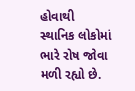હોવાથી સ્થાનિક લોકોમાં ભારે રોષ જોવા મળી રહ્યો છે.